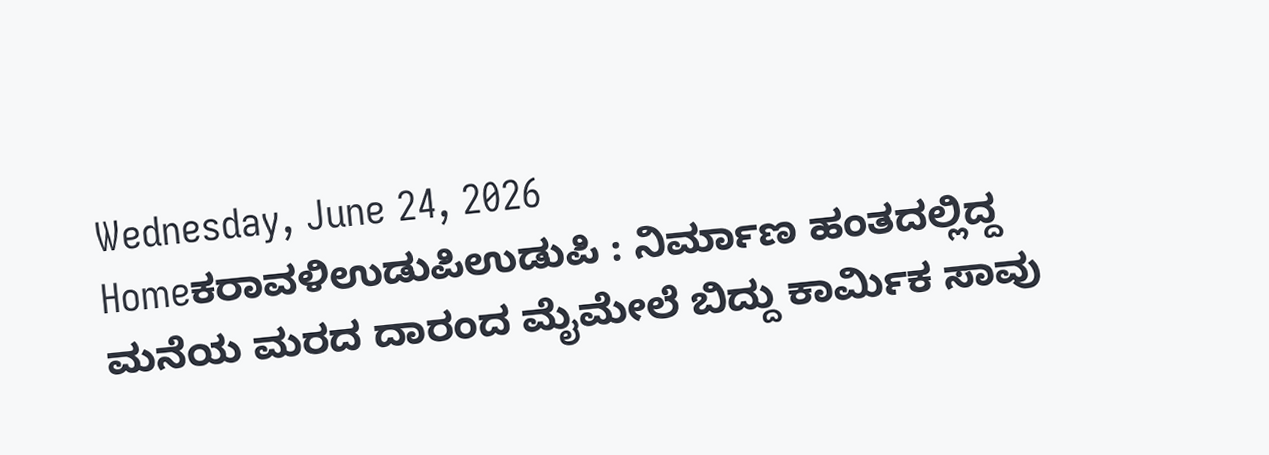Wednesday, June 24, 2026
Homeಕರಾವಳಿಉಡುಪಿಉಡುಪಿ : ನಿರ್ಮಾಣ ಹಂತದಲ್ಲಿದ್ದ ಮನೆಯ ಮರದ ದಾರಂದ ಮೈಮೇಲೆ ಬಿದ್ದು ಕಾರ್ಮಿಕ ಸಾವು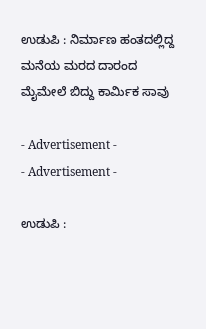ಉಡುಪಿ : ನಿರ್ಮಾಣ ಹಂತದಲ್ಲಿದ್ದ ಮನೆಯ ಮರದ ದಾರಂದ ಮೈಮೇಲೆ ಬಿದ್ದು ಕಾರ್ಮಿಕ ಸಾವು

- Advertisement -
- Advertisement -

ಉಡುಪಿ :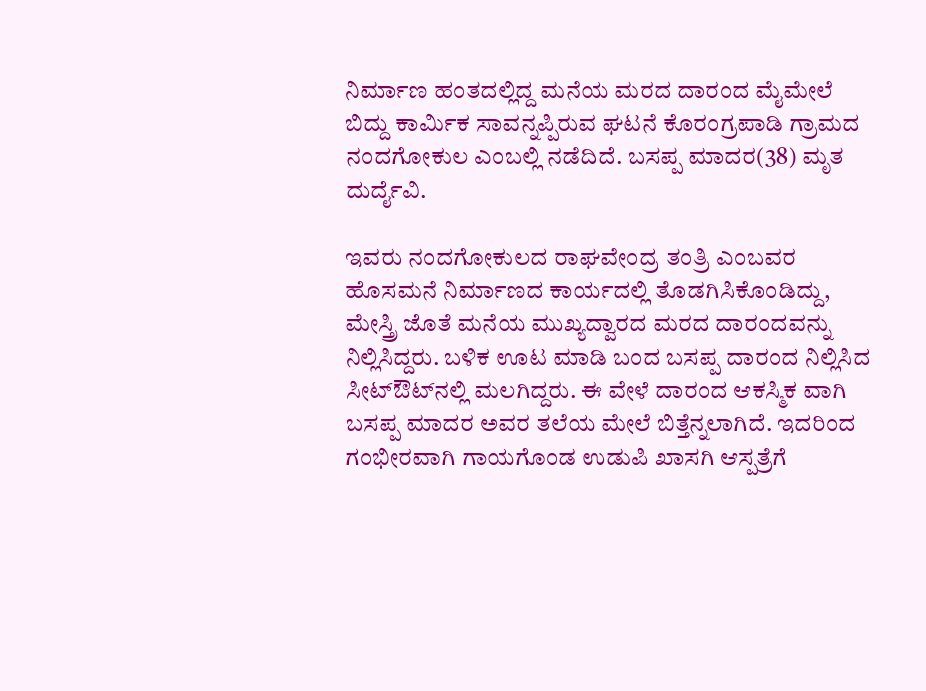ನಿರ್ಮಾಣ ಹಂತದಲ್ಲಿದ್ದ ಮನೆಯ ಮರದ ದಾರಂದ ಮೈಮೇಲೆ ಬಿದ್ದು ಕಾರ್ಮಿಕ ಸಾವನ್ನಪ್ಪಿರುವ ಘಟನೆ ಕೊರಂಗ್ರಪಾಡಿ ಗ್ರಾಮದ ನಂದಗೋಕುಲ ಎಂಬಲ್ಲಿ ನಡೆದಿದೆ. ಬಸಪ್ಪ ಮಾದರ(38) ಮೃತ ದುರ್ದೈವಿ.

ಇವರು ನಂದಗೋಕುಲದ ರಾಘವೇಂದ್ರ ತಂತ್ರಿ ಎಂಬವರ ಹೊಸಮನೆ ನಿರ್ಮಾಣದ ಕಾರ್ಯದಲ್ಲಿ ತೊಡಗಿಸಿಕೊಂಡಿದ್ದು, ಮೇಸ್ತ್ರಿ ಜೊತೆ ಮನೆಯ ಮುಖ್ಯದ್ವಾರದ ಮರದ ದಾರಂದವನ್ನು ನಿಲ್ಲಿಸಿದ್ದರು. ಬಳಿಕ ಊಟ ಮಾಡಿ ಬಂದ ಬಸಪ್ಪ ದಾರಂದ ನಿಲ್ಲಿಸಿದ ಸೀಟ್‌ಔಟ್‌ನಲ್ಲಿ ಮಲಗಿದ್ದರು. ಈ ವೇಳೆ ದಾರಂದ ಆಕಸ್ಮಿಕ ವಾಗಿ ಬಸಪ್ಪ ಮಾದರ ಅವರ ತಲೆಯ ಮೇಲೆ ಬಿತ್ತೆನ್ನಲಾಗಿದೆ. ಇದರಿಂದ ಗಂಭೀರವಾಗಿ ಗಾಯಗೊಂಡ ಉಡುಪಿ ಖಾಸಗಿ ಆಸ್ಪತ್ರೆಗೆ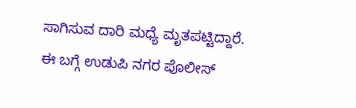ಸಾಗಿಸುವ ದಾರಿ ಮಧ್ಯೆ ಮೃತಪಟ್ಟಿದ್ದಾರೆ. ಈ ಬಗ್ಗೆ ಉಡುಪಿ ನಗರ ಪೊಲೀಸ್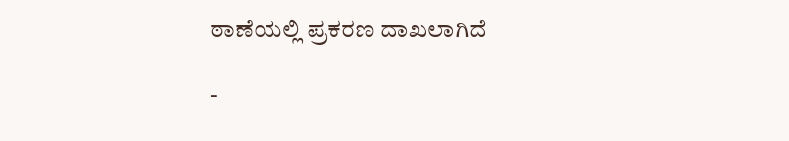ಠಾಣೆಯಲ್ಲಿ ಪ್ರಕರಣ ದಾಖಲಾಗಿದೆ

-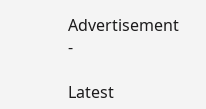Advertisement -

Latest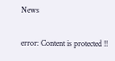News

error: Content is protected !!